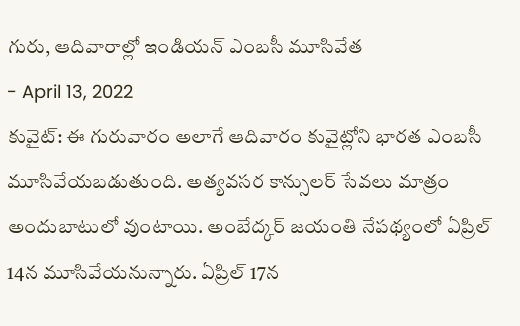గురు, ఆదివారాల్లో ఇండియన్ ఎంబసీ మూసివేత
- April 13, 2022
కువైట్: ఈ గురువారం అలాగే ఆదివారం కువైట్లోని భారత ఎంబసీ మూసివేయబడుతుంది. అత్యవసర కాన్సులర్ సేవలు మాత్రం అందుబాటులో వుంటాయి. అంబేద్కర్ జయంతి నేపథ్యంలో ఏప్రిల్ 14న మూసివేయనున్నారు. ఏప్రిల్ 17న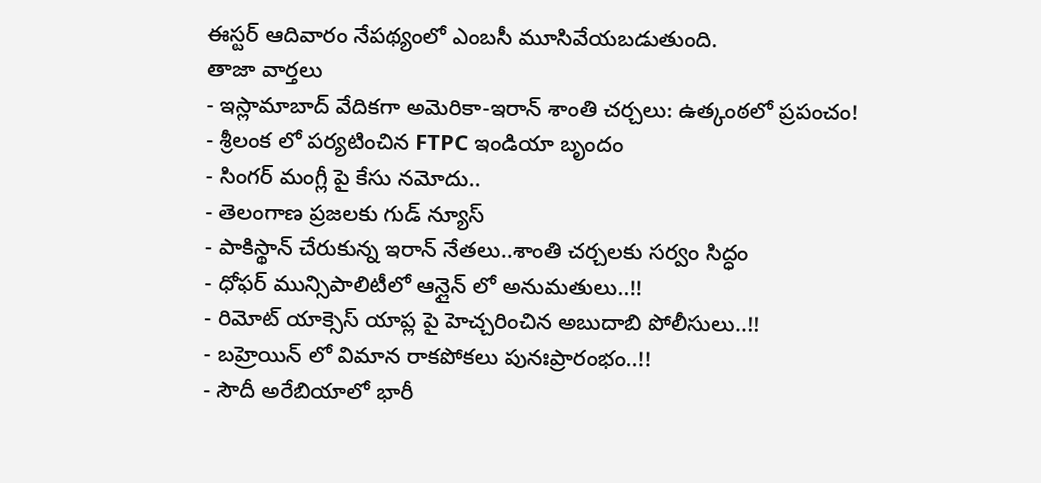ఈస్టర్ ఆదివారం నేపథ్యంలో ఎంబసీ మూసివేయబడుతుంది.
తాజా వార్తలు
- ఇస్లామాబాద్ వేదికగా అమెరికా-ఇరాన్ శాంతి చర్చలు: ఉత్కంఠలో ప్రపంచం!
- శ్రీలంక లో పర్యటించిన FTPC ఇండియా బృందం
- సింగర్ మంగ్లీ పై కేసు నమోదు..
- తెలంగాణ ప్రజలకు గుడ్ న్యూస్
- పాకిస్థాన్ చేరుకున్న ఇరాన్ నేతలు..శాంతి చర్చలకు సర్వం సిద్ధం
- ధోఫర్ మున్సిపాలిటీలో ఆన్లైన్ లో అనుమతులు..!!
- రిమోట్ యాక్సెస్ యాప్ల పై హెచ్చరించిన అబుదాబి పోలీసులు..!!
- బహ్రెయిన్ లో విమాన రాకపోకలు పునఃప్రారంభం..!!
- సౌదీ అరేబియాలో భారీ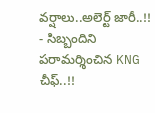వర్షాలు..అలెర్ట్ జారీ..!!
- సిబ్బందిని పరామర్శించిన KNG చీఫ్..!!